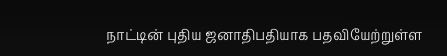நாட்டின் புதிய ஜனாதிபதியாக பதவியேற்றுள்ள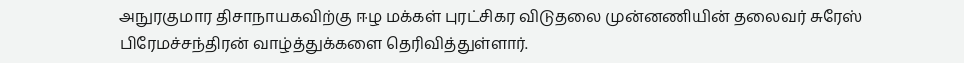அநுரகுமார திசாநாயகவிற்கு ஈழ மக்கள் புரட்சிகர விடுதலை முன்னணியின் தலைவர் சுரேஸ் பிரேமச்சந்திரன் வாழ்த்துக்களை தெரிவித்துள்ளார்.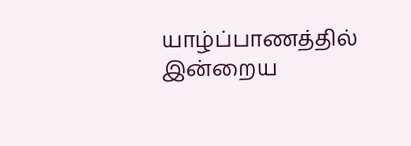யாழ்ப்பாணத்தில் இன்றைய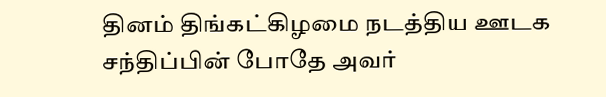தினம் திங்கட்கிழமை நடத்திய ஊடக சந்திப்பின் போதே அவர்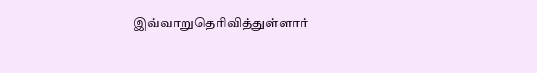இவ்வாறுதெரிவித்துள்ளார்